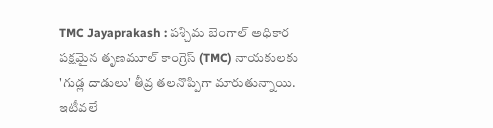TMC Jayaprakash : పశ్చిమ బెంగాల్ అధికార పక్షమైన తృణమూల్ కాంగ్రెస్ (TMC) నాయకులకు 'గుడ్ల దాడులు' తీవ్ర తలనొప్పిగా మారుతున్నాయి. ఇటీవలే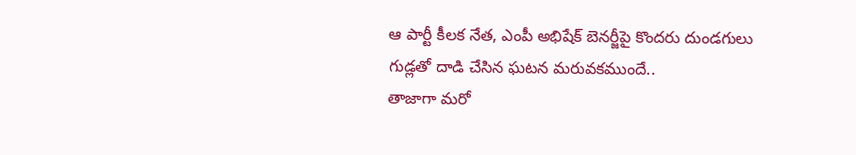ఆ పార్టీ కీలక నేత, ఎంపీ అభిషేక్ బెనర్జీపై కొందరు దుండగులు గుడ్లతో దాడి చేసిన ఘటన మరువకముందే..
తాజాగా మరో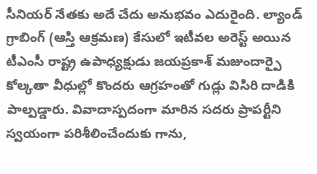సీనియర్ నేతకు అదే చేదు అనుభవం ఎదురైంది. ల్యాండ్ గ్రాబింగ్ (ఆస్తి ఆక్రమణ) కేసులో ఇటీవల అరెస్ట్ అయిన టీఎంసీ రాష్ట్ర ఉపాధ్యక్షుడు జయప్రకాశ్ మజుందార్పై కోల్కతా వీధుల్లో కొందరు ఆగ్రహంతో గుడ్లు విసిరి దాడికి పాల్పడ్డారు. వివాదాస్పదంగా మారిన సదరు ప్రాపర్టీని స్వయంగా పరిశీలించేందుకు గాను,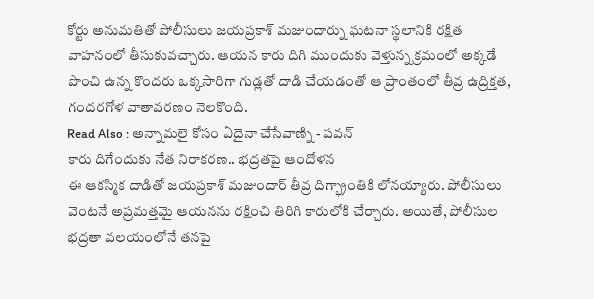కోర్టు అనుమతితో పోలీసులు జయప్రకాశ్ మజుందార్ను ఘటనా స్థలానికి రక్షిత వాహనంలో తీసుకువచ్చారు. ఆయన కారు దిగి ముందుకు వెళ్తున్న క్రమంలో అక్కడే పొంచి ఉన్న కొందరు ఒక్కసారిగా గుడ్లతో దాడి చేయడంతో ఆ ప్రాంతంలో తీవ్ర ఉద్రిక్తత, గందరగోళ వాతావరణం నెలకొంది.
Read Also : అన్నామలై కోసం ఏదైనా చేసేవాణ్ని - పవన్
కారు దిగేందుకు నేత నిరాకరణ.. భద్రతపై ఆందోళన
ఈ ఆకస్మిక దాడితో జయప్రకాశ్ మజుందార్ తీవ్ర దిగ్భ్రాంతికి లోనయ్యారు. పోలీసులు వెంటనే అప్రమత్తమై ఆయనను రక్షించి తిరిగి కారులోకి చేర్చారు. అయితే, పోలీసుల భద్రతా వలయంలోనే తనపై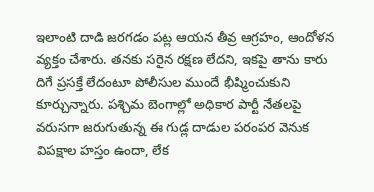ఇలాంటి దాడి జరగడం పట్ల ఆయన తీవ్ర ఆగ్రహం, ఆందోళన వ్యక్తం చేశారు. తనకు సరైన రక్షణ లేదని, ఇకపై తాను కారు దిగే ప్రసక్తే లేదంటూ పోలీసుల ముందే భీష్మించుకుని కూర్చున్నారు. పశ్చిమ బెంగాల్లో అధికార పార్టీ నేతలపై వరుసగా జరుగుతున్న ఈ గుడ్ల దాడుల పరంపర వెనుక విపక్షాల హస్తం ఉందా, లేక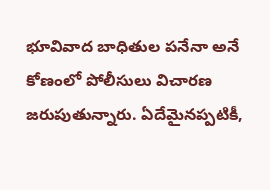భూవివాద బాధితుల పనేనా అనే కోణంలో పోలీసులు విచారణ జరుపుతున్నారు. ఏదేమైనప్పటికీ,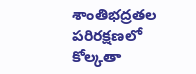శాంతిభద్రతల పరిరక్షణలో కోల్కతా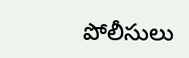పోలీసులు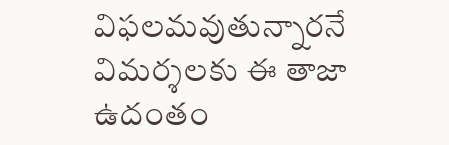విఫలమవుతున్నారనే విమర్శలకు ఈ తాజా ఉదంతం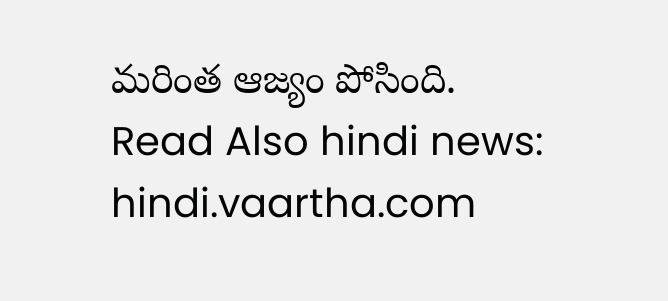మరింత ఆజ్యం పోసింది.
Read Also hindi news: hindi.vaartha.com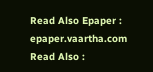Read Also Epaper : epaper.vaartha.com
Read Also :